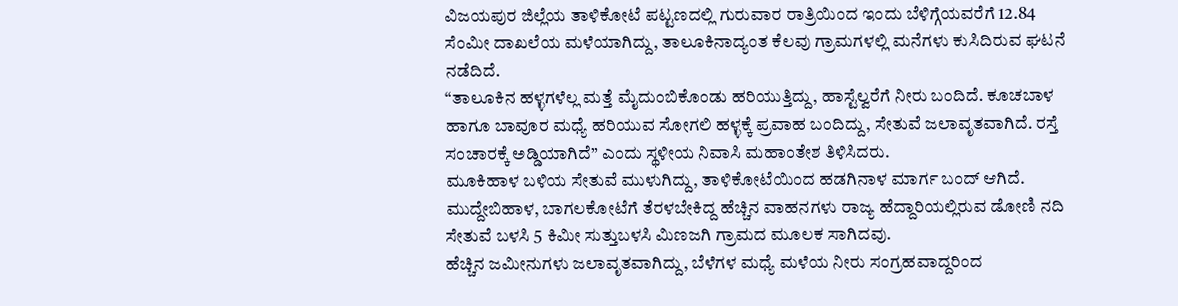ವಿಜಯಪುರ ಜಿಲ್ಲೆಯ ತಾಳಿಕೋಟೆ ಪಟ್ಟಣದಲ್ಲಿ ಗುರುವಾರ ರಾತ್ರಿಯಿಂದ ಇಂದು ಬೆಳಿಗ್ಗೆಯವರೆಗೆ 12.84 ಸೆಂಮೀ ದಾಖಲೆಯ ಮಳೆಯಾಗಿದ್ದು, ತಾಲೂಕಿನಾದ್ಯಂತ ಕೆಲವು ಗ್ರಾಮಗಳಲ್ಲಿ ಮನೆಗಳು ಕುಸಿದಿರುವ ಘಟನೆ ನಡೆದಿದೆ.
“ತಾಲೂಕಿನ ಹಳ್ಳಗಳೆಲ್ಲ ಮತ್ತೆ ಮೈದುಂಬಿಕೊಂಡು ಹರಿಯುತ್ತಿದ್ದು, ಹಾಸ್ಟೆಲ್ವರೆಗೆ ನೀರು ಬಂದಿದೆ. ಕೂಚಬಾಳ ಹಾಗೂ ಬಾವೂರ ಮಧ್ಯೆ ಹರಿಯುವ ಸೋಗಲಿ ಹಳ್ಳಕ್ಕೆ ಪ್ರವಾಹ ಬಂದಿದ್ದು, ಸೇತುವೆ ಜಲಾವೃತವಾಗಿದೆ. ರಸ್ತೆ ಸಂಚಾರಕ್ಕೆ ಅಡ್ಡಿಯಾಗಿದೆ” ಎಂದು ಸ್ಥಳೀಯ ನಿವಾಸಿ ಮಹಾಂತೇಶ ತಿಳಿಸಿದರು.
ಮೂಕಿಹಾಳ ಬಳಿಯ ಸೇತುವೆ ಮುಳುಗಿದ್ದು, ತಾಳಿಕೋಟೆಯಿಂದ ಹಡಗಿನಾಳ ಮಾರ್ಗ ಬಂದ್ ಆಗಿದೆ. ಮುದ್ದೇಬಿಹಾಳ, ಬಾಗಲಕೋಟೆಗೆ ತೆರಳಬೇಕಿದ್ದ ಹೆಚ್ಚಿನ ವಾಹನಗಳು ರಾಜ್ಯ ಹೆದ್ದಾರಿಯಲ್ಲಿರುವ ಡೋಣಿ ನದಿ ಸೇತುವೆ ಬಳಸಿ 5 ಕಿಮೀ ಸುತ್ತುಬಳಸಿ ಮಿಣಜಗಿ ಗ್ರಾಮದ ಮೂಲಕ ಸಾಗಿದವು.
ಹೆಚ್ಚಿನ ಜಮೀನುಗಳು ಜಲಾವೃತವಾಗಿದ್ದು, ಬೆಳೆಗಳ ಮಧ್ಯೆ ಮಳೆಯ ನೀರು ಸಂಗ್ರಹವಾದ್ದರಿಂದ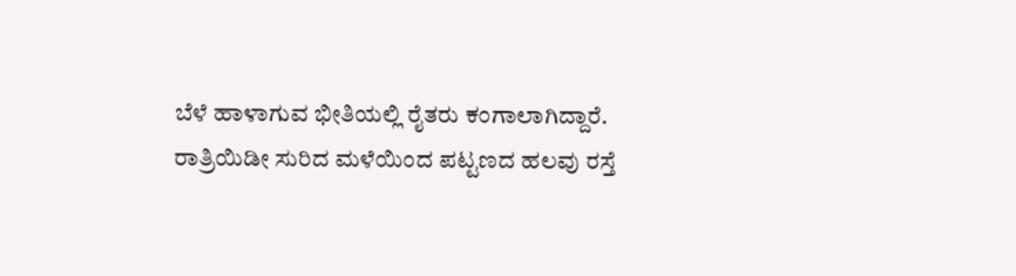ಬೆಳೆ ಹಾಳಾಗುವ ಭೀತಿಯಲ್ಲಿ ರೈತರು ಕಂಗಾಲಾಗಿದ್ದಾರೆ.
ರಾತ್ರಿಯಿಡೀ ಸುರಿದ ಮಳೆಯಿಂದ ಪಟ್ಟಣದ ಹಲವು ರಸ್ತೆ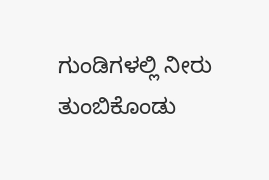ಗುಂಡಿಗಳಲ್ಲಿ ನೀರು ತುಂಬಿಕೊಂಡು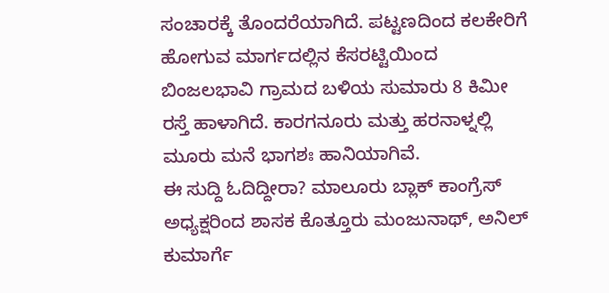ಸಂಚಾರಕ್ಕೆ ತೊಂದರೆಯಾಗಿದೆ. ಪಟ್ಟಣದಿಂದ ಕಲಕೇರಿಗೆ ಹೋಗುವ ಮಾರ್ಗದಲ್ಲಿನ ಕೆಸರಟ್ಟಿಯಿಂದ ಬಿಂಜಲಭಾವಿ ಗ್ರಾಮದ ಬಳಿಯ ಸುಮಾರು 8 ಕಿಮೀ ರಸ್ತೆ ಹಾಳಾಗಿದೆ. ಕಾರಗನೂರು ಮತ್ತು ಹರನಾಳ್ನಲ್ಲಿ ಮೂರು ಮನೆ ಭಾಗಶಃ ಹಾನಿಯಾಗಿವೆ.
ಈ ಸುದ್ದಿ ಓದಿದ್ದೀರಾ? ಮಾಲೂರು ಬ್ಲಾಕ್ ಕಾಂಗ್ರೆಸ್ ಅಧ್ಯಕ್ಷರಿಂದ ಶಾಸಕ ಕೊತ್ತೂರು ಮಂಜುನಾಥ್, ಅನಿಲ್ ಕುಮಾರ್ಗೆ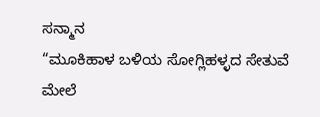ಸನ್ಮಾನ
“ಮೂಕಿಹಾಳ ಬಳಿಯ ಸೋಗ್ಲಿಹಳ್ಳದ ಸೇತುವೆ ಮೇಲೆ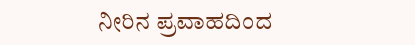ನೀರಿನ ಪ್ರವಾಹದಿಂದ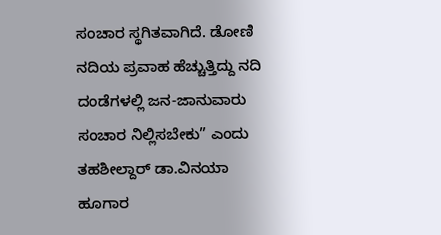ಸಂಚಾರ ಸ್ಥಗಿತವಾಗಿದೆ. ಡೋಣಿ ನದಿಯ ಪ್ರವಾಹ ಹೆಚ್ಚುತ್ತಿದ್ದು ನದಿ ದಂಡೆಗಳಲ್ಲಿ ಜನ-ಜಾನುವಾರು ಸಂಚಾರ ನಿಲ್ಲಿಸಬೇಕು” ಎಂದು ತಹಶೀಲ್ದಾರ್ ಡಾ.ವಿನಯಾ ಹೂಗಾರ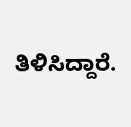ತಿಳಿಸಿದ್ದಾರೆ.